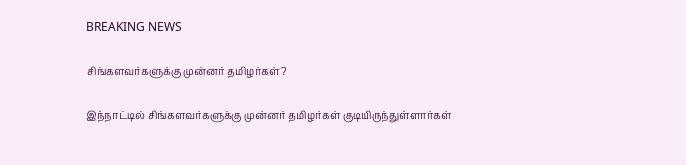BREAKING NEWS

சிங்களவர்களுக்கு முன்னர் தமிழர்கள்?

இந்நாட்டில் சிங்களவர்களுக்கு முன்னர் தமிழர்கள் குடியிருந்துள்ளார்கள்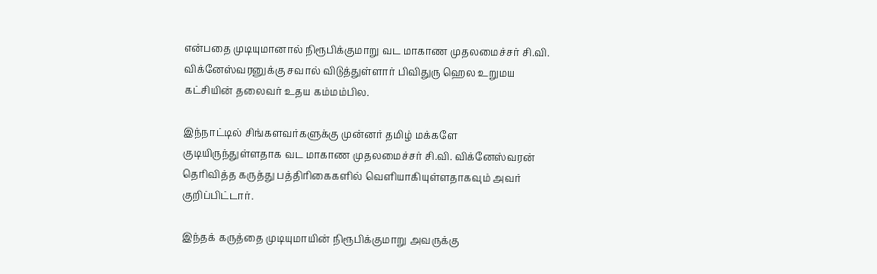என்பதை முடியுமானால் நிரூபிக்குமாறு வட மாகாண முதலமைச்சர் சி.வி. விக்னேஸ்வரனுக்கு சவால் விடுத்துள்ளார் பிவிதுரு ஹெல உறுமய கட்சியின் தலைவர் உதய கம்மம்பில.

இந்நாட்டில் சிங்களவர்களுக்கு முன்னர் தமிழ் மக்களே குடியிருந்துள்ளதாக வட மாகாண முதலமைச்சர் சி.வி. விக்னேஸ்வரன் தெரிவித்த கருத்து பத்திரிகைகளில் வெளியாகியுள்ளதாகவும் அவர் குறிப்பிட்டார்.

இந்தக் கருத்தை முடியுமாயின் நிரூபிக்குமாறு அவருக்கு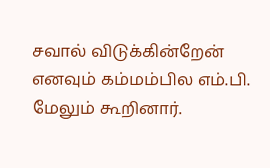சவால் விடுக்கின்றேன் எனவும் கம்மம்பில எம்.பி. மேலும் கூறினார்.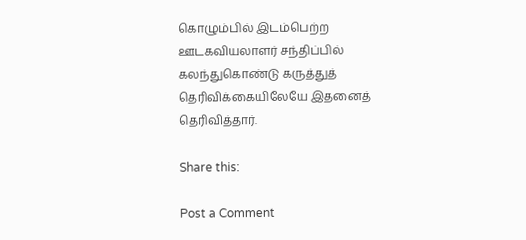கொழும்பில் இடம்பெற்ற ஊடகவியலாளர் சந்திப்பில் கலந்துகொண்டு கருத்துத் தெரிவிக்கையிலேயே இதனைத் தெரிவித்தார்.

Share this:

Post a Comment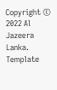Copyright © 2022 Al Jazeera Lanka. Template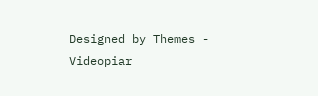Designed by Themes - Videopiar